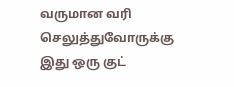வருமான வரி செலுத்துவோருக்கு இது ஒரு குட்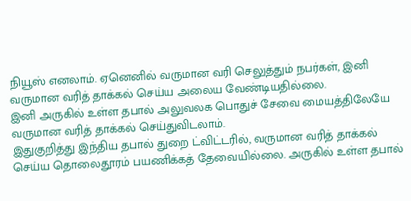நியூஸ் எனலாம். ஏனெனில் வருமான வரி செலுத்தும் நபர்கள், இனி வருமான வரித் தாக்கல் செய்ய அலைய வேண்டியதில்லை.
இனி அருகில் உள்ள தபால் அலுவலக பொதுச் சேவை மையத்திலேயே வருமான வரித் தாக்கல் செய்துவிடலாம்.
இதுகுறித்து இந்திய தபால் துறை ட்விட்டரில், வருமான வரித் தாக்கல் செய்ய தொலைதூரம் பயணிக்கத் தேவையில்லை. அருகில் உள்ள தபால்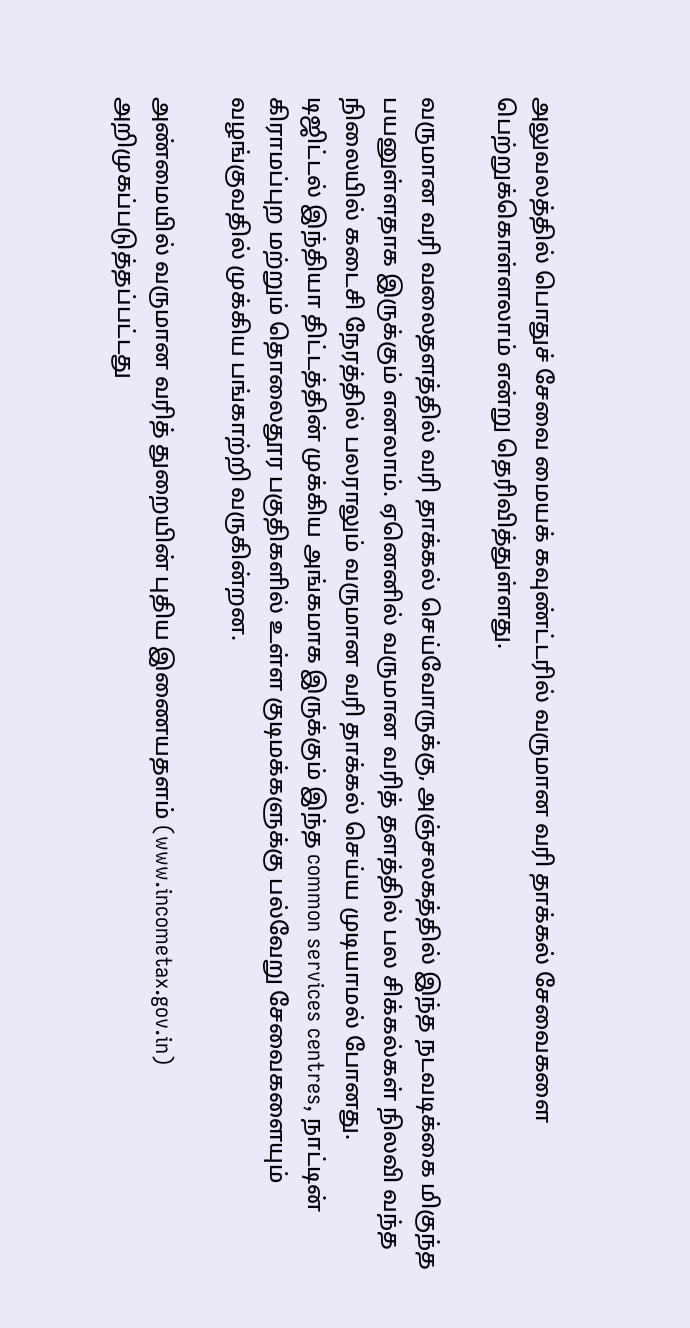அலுவலத்தில் பொதுச் சேவை மையக் கவுண்ட்டரில் வருமான வரி தாக்கல் சேவைகளை பெற்றுக்கொள்ளலாம் என்று தெரிவித்துள்ளது.

வருமான வரி வலைதளத்தில் வரி தாக்கல் செய்வோருக்கு, அஞ்சலகத்தில் இந்த நடவடிக்கை மிகுந்த பயனுள்ளதாக இருக்கும் எனலாம். ஏனெனில் வருமான வரித் தளத்தில் பல சிக்கல்கள் நிலவி வந்த நிலையில் கடைசி நேரத்தில் பலராலும் வருமான வரி தாக்கல் செய்ய முடியாமல் போனது.
டிஜிட்டல் இந்தியா திட்டத்தின் முக்கிய அங்கமாக இருக்கும் இந்த common services centres, நாட்டின் கிராமப்புற மற்றும் தொலைதூர பகுதிகளில் உள்ள குடிமக்களுக்கு பல்வேறு சேவைகளையும் வழங்குவதில் முக்கிய பங்காற்றி வருகின்றன.

அண்மையில் வருமான வரித் துறையின் புதிய இணையதளம் (www.incometax.gov.in) அறிமுகப்படுத்தப்பட்டது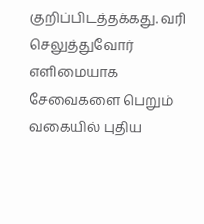குறிப்பிடத்தக்கது. வரி செலுத்துவோர் எளிமையாக சேவைகளை பெறும் வகையில் புதிய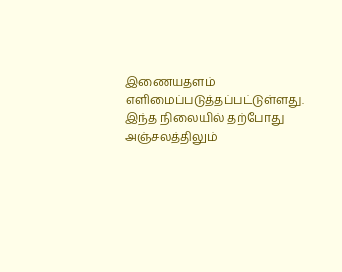இணையதளம் எளிமைப்படுத்தப்பட்டுள்ளது. இந்த நிலையில் தற்போது அஞ்சலத்திலும்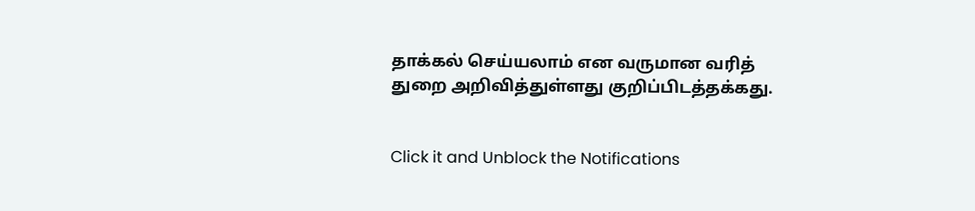தாக்கல் செய்யலாம் என வருமான வரித் துறை அறிவித்துள்ளது குறிப்பிடத்தக்கது.


Click it and Unblock the Notifications